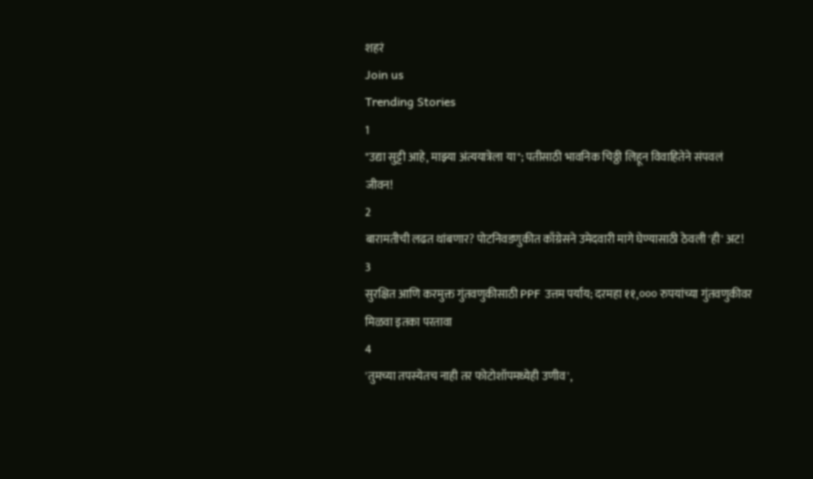शहरं
Join us
Trending Stories
1
"उद्या सुट्टी आहे, माझ्या अंत्ययात्रेला या"; पतीसाठी भावनिक चिठ्ठी लिहून विवाहितेने संपवलं जीवन!
2
बारामतीची लढत थांबणार? पोटनिवडणुकीत काँग्रेसने उमेदवारी मागे घेण्यासाठी ठेवली 'ही' अट!
3
सुरक्षित आणि करमुक्त गुंतवणुकीसाठी PPF उत्तम पर्याय; दरमहा ११,००० रुपयांच्या गुंतवणुकीवर मिळवा इतका परतावा
4
'तुमच्या तपस्येतच नाही तर फोटोशॉपमध्येही उणीव',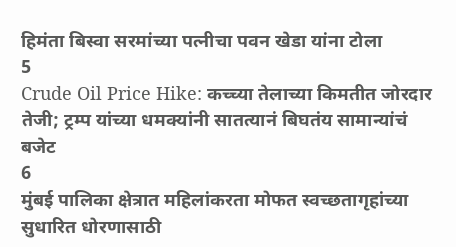हिमंता बिस्वा सरमांच्या पत्नीचा पवन खेडा यांना टोला
5
Crude Oil Price Hike: कच्च्या तेलाच्या किमतीत जोरदार तेजी; ट्रम्प यांच्या धमक्यांनी सातत्यानं बिघतंय सामान्यांचं बजेट
6
मुंबई पालिका क्षेत्रात महिलांकरता मोफत स्वच्छतागृहांच्या सुधारित धोरणासाठी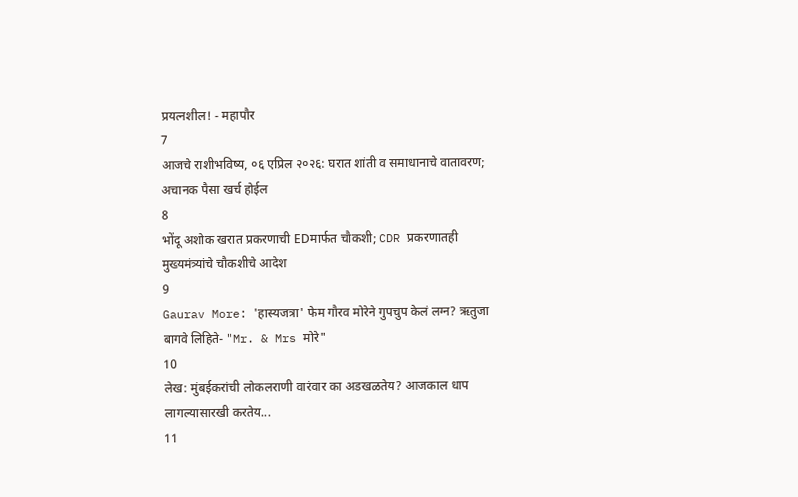प्रयत्नशील! - महापौर
7
आजचे राशीभविष्य, ०६ एप्रिल २०२६: घरात शांती व समाधानाचे वातावरण; अचानक पैसा खर्च होईल
8
भोंदू अशोक खरात प्रकरणाची EDमार्फत चौकशी; CDR प्रकरणातही मुख्यमंत्र्यांचे चौकशीचे आदेश
9
Gaurav More: 'हास्यजत्रा' फेम गौरव मोरेने गुपचुप केलं लग्न? ऋतुजा बागवे लिहिते- "Mr. & Mrs मोरे"
10
लेख: मुंबईकरांची लोकलराणी वारंवार का अडखळतेय? आजकाल धाप लागल्यासारखी करतेय...
11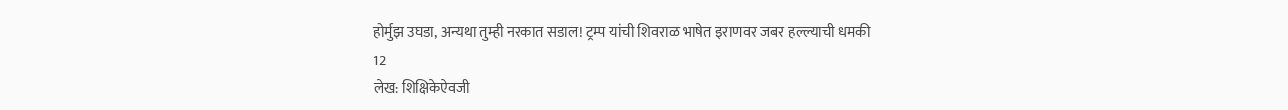होर्मुझ उघडा, अन्यथा तुम्ही नरकात सडाल! ट्रम्प यांची शिवराळ भाषेत इराणवर जबर हल्ल्याची धमकी
12
लेख: शिक्षिकेऐवजी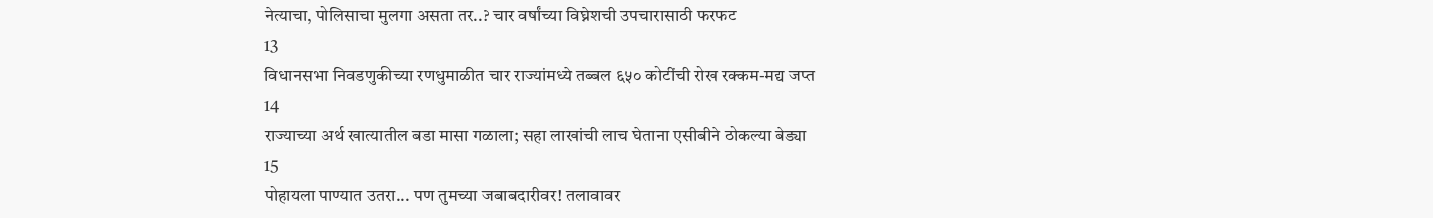नेत्याचा, पोलिसाचा मुलगा असता तर..? चार वर्षांच्या विघ्नेशची उपचारासाठी फरफट
13
विधानसभा निवडणुकीच्या रणधुमाळीत चार राज्यांमध्ये तब्बल ६५० कोटींची रोख रक्कम-मद्य जप्त
14
राज्याच्या अर्थ खात्यातील बडा मासा गळाला; सहा लाखांची लाच घेताना एसीबीने ठोकल्या बेड्या
15
पोहायला पाण्यात उतरा... पण तुमच्या जबाबदारीवर! तलावावर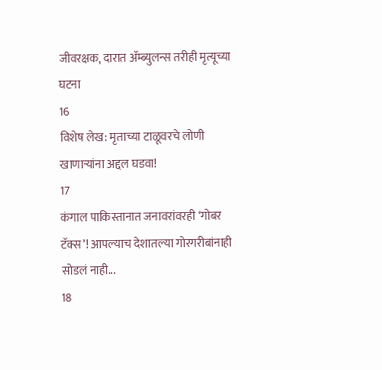जीवरक्षक, दारात ॲम्ब्युलन्स तरीही मृत्यूच्या घटना
16
विशेष लेख: मृताच्या टाळूवरचे लोणी खाणाऱ्यांना अद्दल घडवा!
17
कंगाल पाकिस्तानात जनावरांवरही ‘गोबर टॅक्स’! आपल्याच देशातल्या गोरगरीबांनाही सोडलं नाही...
18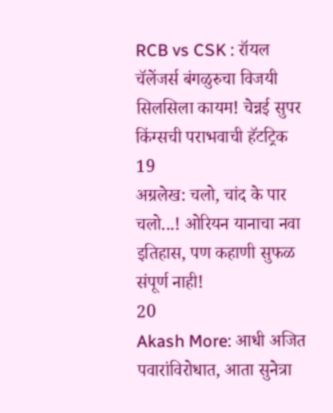RCB vs CSK : रॉयल चॅलेंजर्स बंगळुरुचा विजयी सिलसिला कायम! चेन्नई सुपर किंग्सची पराभवाची हॅटट्रिक
19
अग्रलेख: चलो, चांद के पार चलो...! ओरियन यानाचा नवा इतिहास, पण कहाणी सुफळ संपूर्ण नाही!
20
Akash More: आधी अजित पवारांविरोधात, आता सुनेत्रा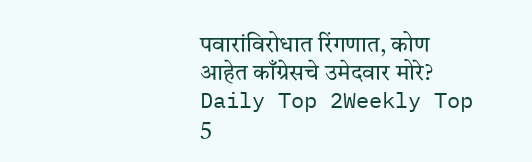पवारांविरोधात रिंगणात, कोण आहेत काँग्रेसचे उमेदवार मोरे?
Daily Top 2Weekly Top 5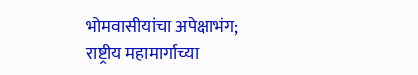भोमवासीयांचा अपेक्षाभंग; राष्ट्रीय महामार्गाच्या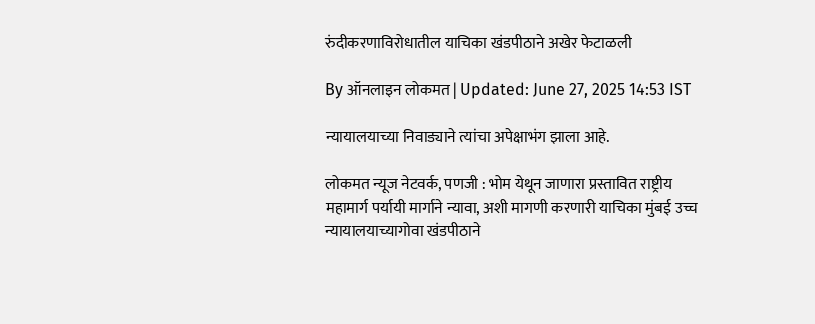रुंदीकरणाविरोधातील याचिका खंडपीठाने अखेर फेटाळली

By ऑनलाइन लोकमत | Updated: June 27, 2025 14:53 IST

न्यायालयाच्या निवाड्याने त्यांचा अपेक्षाभंग झाला आहे.

लोकमत न्यूज नेटवर्क, पणजी : भोम येथून जाणारा प्रस्तावित राष्ट्रीय महामार्ग पर्यायी मार्गाने न्यावा, अशी मागणी करणारी याचिका मुंबई उच्च न्यायालयाच्यागोवा खंडपीठाने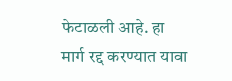फेटाळली आहे. हा मार्ग रद्द करण्यात यावा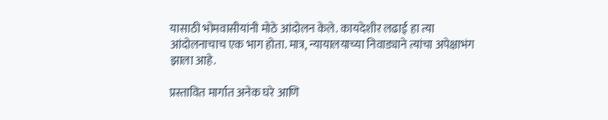यासाठी भोमवासीयांनी मोठे आंदोलन केले. कायदेशीर लढाई हा त्या आंदोलनाचाच एक भाग होता. मात्र, न्यायालयाच्या निवाड्याने त्यांचा अपेक्षाभंग झाला आहे.

प्रस्तावित मार्गात अनेक घरे आणि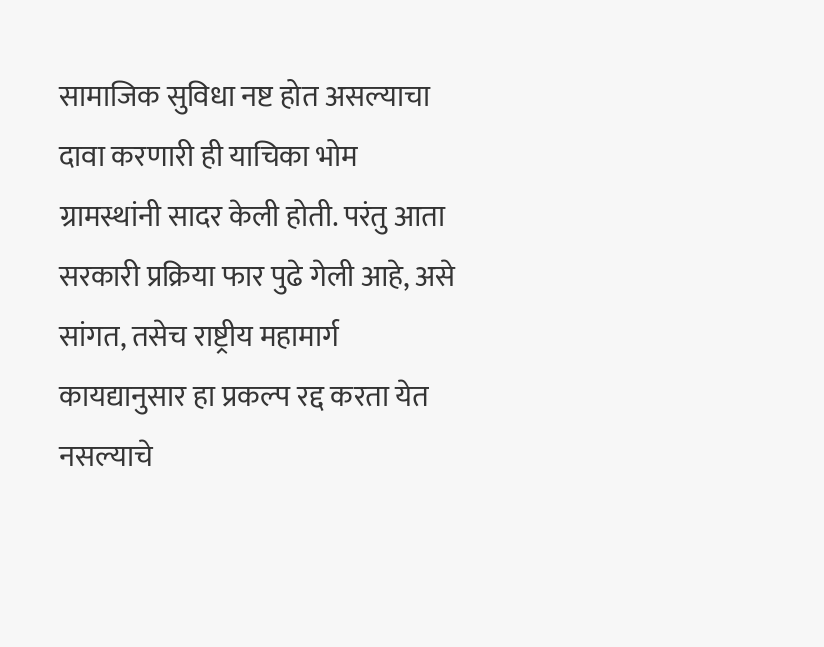सामाजिक सुविधा नष्ट होत असल्याचा दावा करणारी ही याचिका भोम ग्रामस्थांनी सादर केली होती. परंतु आता सरकारी प्रक्रिया फार पुढे गेली आहे, असे सांगत, तसेच राष्ट्रीय महामार्ग कायद्यानुसार हा प्रकल्प रद्द करता येत नसल्याचे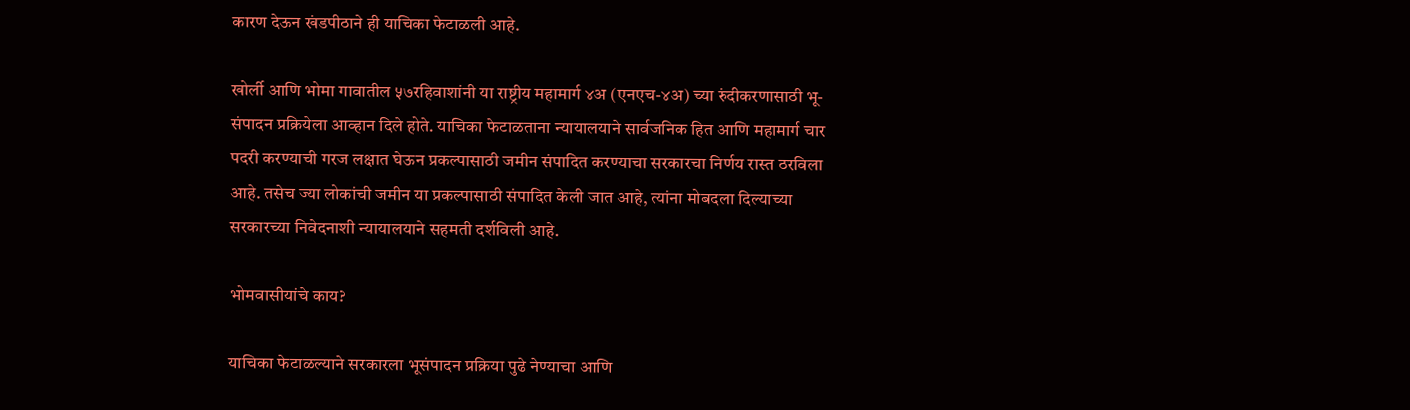कारण देऊन खंडपीठाने ही याचिका फेटाळली आहे.

खोर्ली आणि भोमा गावातील ५७रहिवाशांनी या राष्ट्रीय महामार्ग ४अ (एनएच-४अ) च्या रुंदीकरणासाठी भू-संपादन प्रक्रियेला आव्हान दिले होते. याचिका फेटाळताना न्यायालयाने सार्वजनिक हित आणि महामार्ग चार पदरी करण्याची गरज लक्षात घेऊन प्रकल्पासाठी जमीन संपादित करण्याचा सरकारचा निर्णय रास्त ठरविला आहे. तसेच ज्या लोकांची जमीन या प्रकल्पासाठी संपादित केली जात आहे, त्यांना मोबदला दिल्याच्या सरकारच्या निवेदनाशी न्यायालयाने सहमती दर्शविली आहे.

भोमवासीयांचे काय?

याचिका फेटाळल्याने सरकारला भूसंपादन प्रक्रिया पुढे नेण्याचा आणि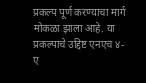प्रकल्प पूर्ण करण्याचा मार्ग मोकळा झाला आहे. या प्रकल्पाचे उद्दिष्ट एनएच ४- ए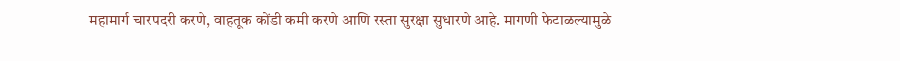महामार्ग चारपदरी करणे, वाहतूक कोंडी कमी करणे आणि रस्ता सुरक्षा सुधारणे आहे. मागणी फेटाळल्यामुळे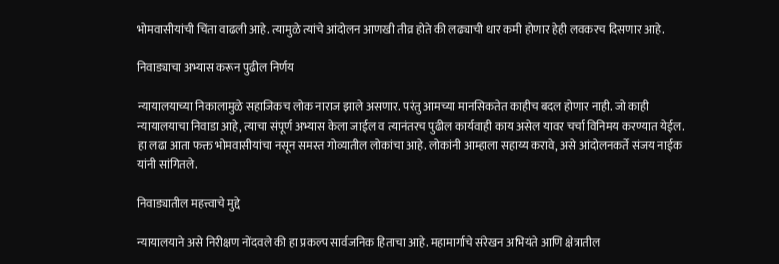भोमवासीयांची चिंता वाढली आहे. त्यामुळे त्यांचे आंदोलन आणखी तीव्र होते की लढ्याची धार कमी होणार हेही लवकरच दिसणार आहे.

निवाड्याचा अभ्यास करून पुढील निर्णय

न्यायालयाच्या निकालामुळे सहाजिकच लोक नाराज झाले असणार. परंतु आमच्या मानसिकतेत काहीच बदल होणार नाही. जो काही न्यायालयाचा निवाडा आहे, त्याचा संपूर्ण अभ्यास केला जाईल व त्यानंतरच पुढील कार्यवाही काय असेल यावर चर्चा विनिमय करण्यात येईल. हा लढा आता फक्त भोमवासीयांचा नसून समस्त गोव्यातील लोकांचा आहे. लोकांनी आम्हाला सहाय्य करावे, असे आंदोलनकर्ते संजय नाईक यांनी सांगितले.

निवाड्यातील महत्त्वाचे मुद्दे

न्यायालयाने असे निरीक्षण नोंदवले की हा प्रकल्प सार्वजनिक हिताचा आहे. महामार्गाचे संरेखन अभियंते आणि क्षेत्रातील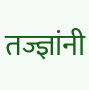तज्ज्ञांनी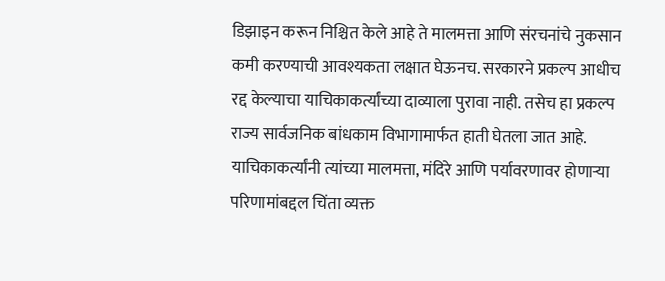डिझाइन करून निश्चित केले आहे ते मालमत्ता आणि संरचनांचे नुकसान कमी करण्याची आवश्यकता लक्षात घेऊनच. सरकारने प्रकल्प आधीच रद्द केल्याचा याचिकाकर्त्यांच्या दाव्याला पुरावा नाही. तसेच हा प्रकल्प राज्य सार्वजनिक बांधकाम विभागामार्फत हाती घेतला जात आहे. याचिकाकर्त्यांनी त्यांच्या मालमत्ता, मंदिरे आणि पर्यावरणावर होणाऱ्या परिणामांबद्दल चिंता व्यक्त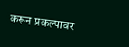करून प्रकल्पावर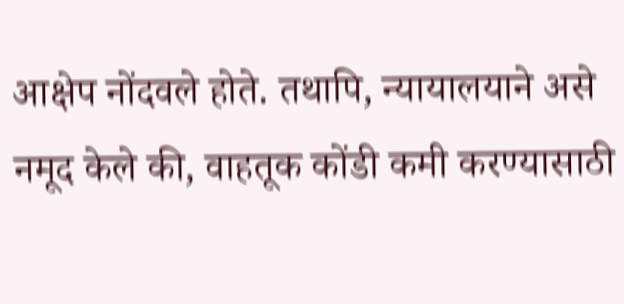आक्षेप नोंदवले होते. तथापि, न्यायालयाने असे नमूद केले की, वाहतूक कोंडी कमी करण्यासाठी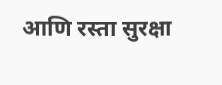आणि रस्ता सुरक्षा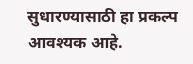सुधारण्यासाठी हा प्रकल्प आवश्यक आहे.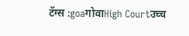टॅग्स :goaगोवाHigh Courtउच्च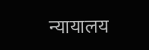न्यायालय